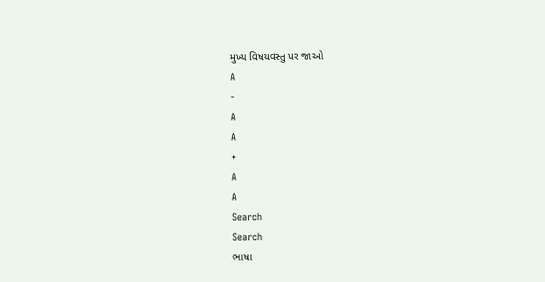મુખ્ય વિષયવસ્તુ પર જાઓ
A
-
A
A
+
A
A
Search
Search
ભાષા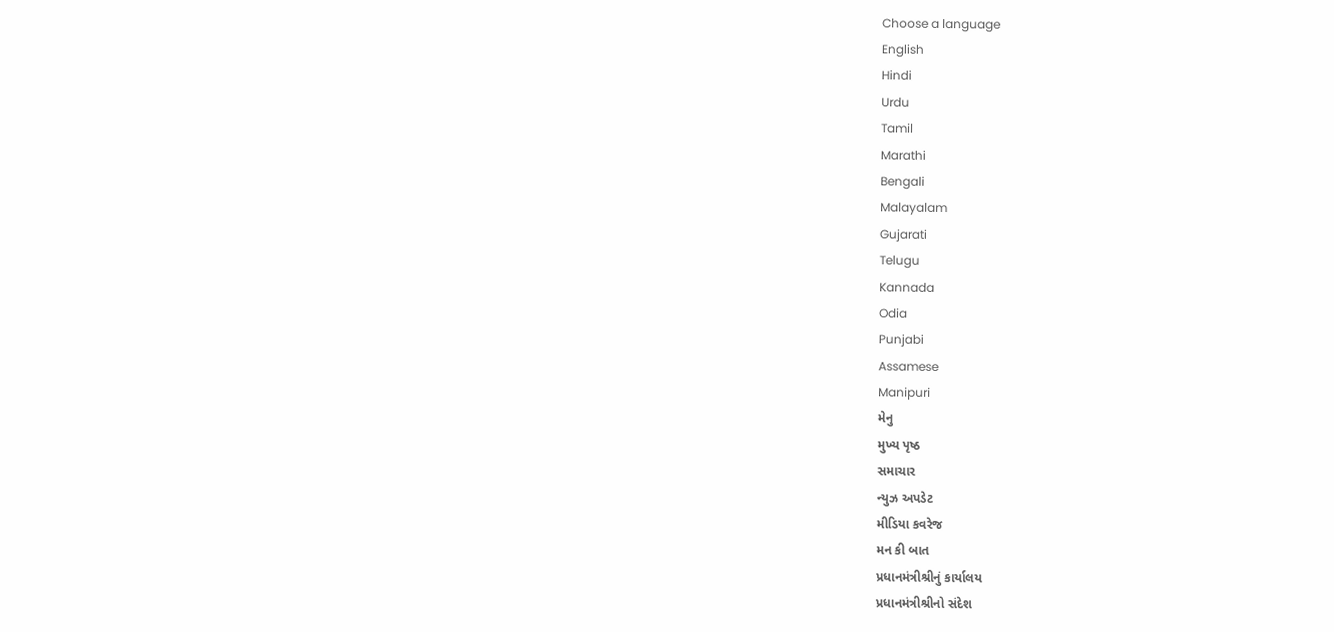Choose a language
English
Hindi
Urdu
Tamil
Marathi
Bengali
Malayalam
Gujarati
Telugu
Kannada
Odia
Punjabi
Assamese
Manipuri
મેનુ
મુખ્ય પૃષ્ઠ
સમાચાર
ન્યુઝ અપડેટ
મીડિયા કવરેજ
મન કી બાત
પ્રધાનમંત્રીશ્રીનું કાર્યાલય
પ્રધાનમંત્રીશ્રીનો સંદેશ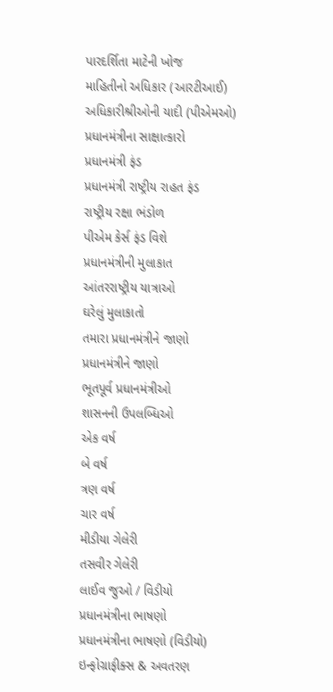પારદર્શિતા માટેની ખોજ
માહિતીનો અધિકાર (આરટીઆઈ)
અધિકારીશ્રીઓની યાદી (પીએમઓ)
પ્રધાનમંત્રીના સાક્ષાત્કારો
પ્રધાનમંત્રી ફંડ
પ્રધાનમંત્રી રાષ્ટ્રીય રાહત ફંડ
રાષ્ટ્રીય રક્ષા ભંડોળ
પીએમ કેર્સ ફંડ વિશે
પ્રધાનમંત્રીની મુલાકાત
આંતરરાષ્ટ્રીય યાત્રાઓ
ઘરેલું મુલાકાતો
તમારા પ્રધાનમંત્રીને જાણો
પ્રધાનમંત્રીને જાણો
ભૂતપૂર્વ પ્રધાનમંત્રીઓ
શાસનની ઉપલબ્ધિઓ
એક વર્ષ
બે વર્ષ
ત્રણ વર્ષ
ચાર વર્ષ
મીડીયા ગેલેરી
તસવીર ગેલેરી
લાઈવ જુઓ / વિડીયો
પ્રધાનમંત્રીના ભાષણો
પ્રધાનમંત્રીના ભાષણો (વિડીયો)
ઇન્ફોગ્રાફીક્સ & અવતરણ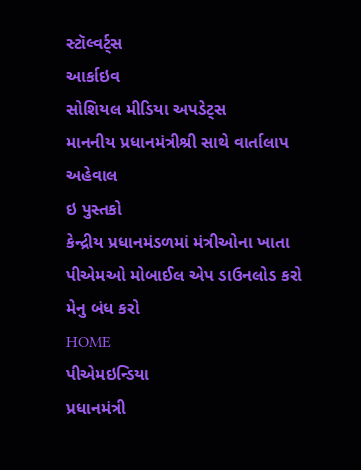સ્ટૉલ્વર્ટ્સ
આર્કાઇવ
સોશિયલ મીડિયા અપડેટ્સ
માનનીય પ્રધાનમંત્રીશ્રી સાથે વાર્તાલાપ
અહેવાલ
ઇ પુસ્તકો
કેન્દ્રીય પ્રધાનમંડળમાં મંત્રીઓના ખાતા
પીએમઓ મોબાઈલ એપ ડાઉનલોડ કરો
મેનુ બંધ કરો
HOME
પીએમઇન્ડિયા
પ્રધાનમંત્રી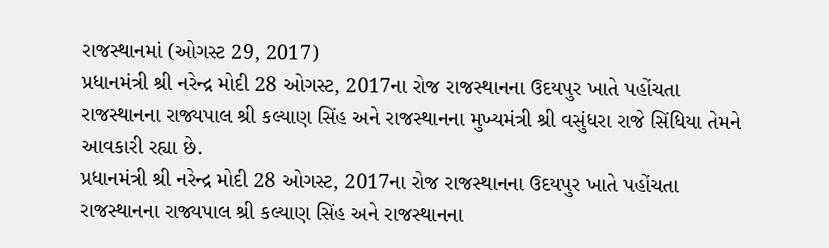રાજસ્થાનમાં (ઓગસ્ટ 29, 2017)
પ્રધાનમંત્રી શ્રી નરેન્દ્ર મોદી 28 ઓગસ્ટ, 2017ના રોજ રાજસ્થાનના ઉદયપુર ખાતે પહોંચતા રાજસ્થાનના રાજ્યપાલ શ્રી કલ્યાણ સિંહ અને રાજસ્થાનના મુખ્યમંત્રી શ્રી વસુંધરા રાજે સિંધિયા તેમને આવકારી રહ્યા છે.
પ્રધાનમંત્રી શ્રી નરેન્દ્ર મોદી 28 ઓગસ્ટ, 2017ના રોજ રાજસ્થાનના ઉદયપુર ખાતે પહોંચતા રાજસ્થાનના રાજ્યપાલ શ્રી કલ્યાણ સિંહ અને રાજસ્થાનના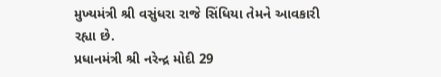મુખ્યમંત્રી શ્રી વસુંધરા રાજે સિંધિયા તેમને આવકારી રહ્યા છે.
પ્રધાનમંત્રી શ્રી નરેન્દ્ર મોદી 29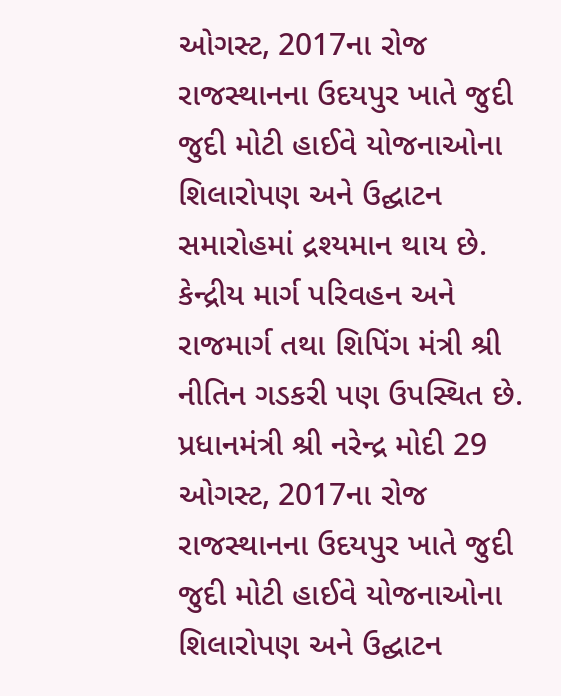ઓગસ્ટ, 2017ના રોજ રાજસ્થાનના ઉદયપુર ખાતે જુદી જુદી મોટી હાઈવે યોજનાઓના શિલારોપણ અને ઉદ્ઘાટન સમારોહમાં દ્રશ્યમાન થાય છે. કેન્દ્રીય માર્ગ પરિવહન અને રાજમાર્ગ તથા શિપિંગ મંત્રી શ્રી નીતિન ગડકરી પણ ઉપસ્થિત છે.
પ્રધાનમંત્રી શ્રી નરેન્દ્ર મોદી 29 ઓગસ્ટ, 2017ના રોજ રાજસ્થાનના ઉદયપુર ખાતે જુદી જુદી મોટી હાઈવે યોજનાઓના શિલારોપણ અને ઉદ્ઘાટન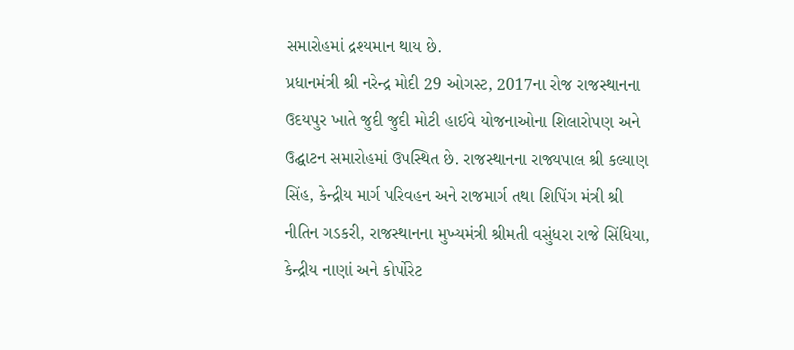સમારોહમાં દ્રશ્યમાન થાય છે.
પ્રધાનમંત્રી શ્રી નરેન્દ્ર મોદી 29 ઓગસ્ટ, 2017ના રોજ રાજસ્થાનના ઉદયપુર ખાતે જુદી જુદી મોટી હાઈવે યોજનાઓના શિલારોપણ અને ઉદ્ઘાટન સમારોહમાં ઉપસ્થિત છે. રાજસ્થાનના રાજ્યપાલ શ્રી કલ્યાણ સિંહ, કેન્દ્રીય માર્ગ પરિવહન અને રાજમાર્ગ તથા શિપિંગ મંત્રી શ્રી નીતિન ગડકરી, રાજસ્થાનના મુખ્યમંત્રી શ્રીમતી વસુંધરા રાજે સિંધિયા, કેન્દ્રીય નાણાં અને કોર્પોરેટ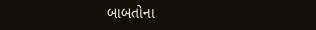બાબતોના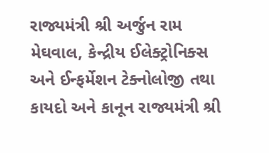રાજ્યમંત્રી શ્રી અર્જુન રામ મેઘવાલ, કેન્દ્રીય ઈલેક્ટ્રોનિક્સ અને ઈન્ફર્મેશન ટેક્નોલોજી તથા કાયદો અને કાનૂન રાજ્યમંત્રી શ્રી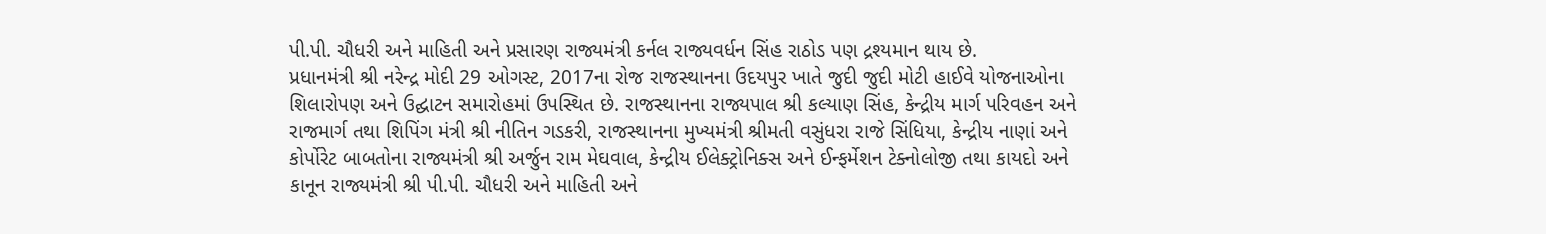પી.પી. ચૌધરી અને માહિતી અને પ્રસારણ રાજ્યમંત્રી કર્નલ રાજ્યવર્ધન સિંહ રાઠોડ પણ દ્રશ્યમાન થાય છે.
પ્રધાનમંત્રી શ્રી નરેન્દ્ર મોદી 29 ઓગસ્ટ, 2017ના રોજ રાજસ્થાનના ઉદયપુર ખાતે જુદી જુદી મોટી હાઈવે યોજનાઓના શિલારોપણ અને ઉદ્ઘાટન સમારોહમાં ઉપસ્થિત છે. રાજસ્થાનના રાજ્યપાલ શ્રી કલ્યાણ સિંહ, કેન્દ્રીય માર્ગ પરિવહન અને રાજમાર્ગ તથા શિપિંગ મંત્રી શ્રી નીતિન ગડકરી, રાજસ્થાનના મુખ્યમંત્રી શ્રીમતી વસુંધરા રાજે સિંધિયા, કેન્દ્રીય નાણાં અને કોર્પોરેટ બાબતોના રાજ્યમંત્રી શ્રી અર્જુન રામ મેઘવાલ, કેન્દ્રીય ઈલેક્ટ્રોનિક્સ અને ઈન્ફર્મેશન ટેક્નોલોજી તથા કાયદો અને કાનૂન રાજ્યમંત્રી શ્રી પી.પી. ચૌધરી અને માહિતી અને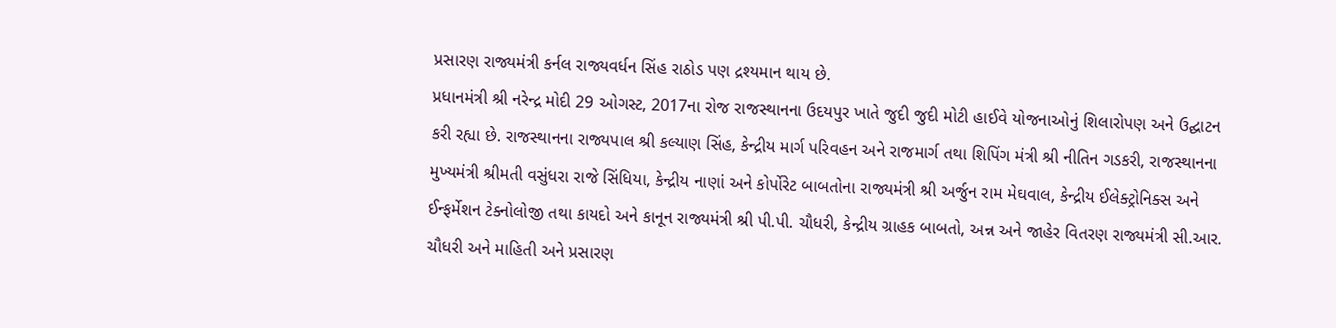પ્રસારણ રાજ્યમંત્રી કર્નલ રાજ્યવર્ધન સિંહ રાઠોડ પણ દ્રશ્યમાન થાય છે.
પ્રધાનમંત્રી શ્રી નરેન્દ્ર મોદી 29 ઓગસ્ટ, 2017ના રોજ રાજસ્થાનના ઉદયપુર ખાતે જુદી જુદી મોટી હાઈવે યોજનાઓનું શિલારોપણ અને ઉદ્ઘાટન કરી રહ્યા છે. રાજસ્થાનના રાજ્યપાલ શ્રી કલ્યાણ સિંહ, કેન્દ્રીય માર્ગ પરિવહન અને રાજમાર્ગ તથા શિપિંગ મંત્રી શ્રી નીતિન ગડકરી, રાજસ્થાનના મુખ્યમંત્રી શ્રીમતી વસુંધરા રાજે સિંધિયા, કેન્દ્રીય નાણાં અને કોર્પોરેટ બાબતોના રાજ્યમંત્રી શ્રી અર્જુન રામ મેઘવાલ, કેન્દ્રીય ઈલેક્ટ્રોનિક્સ અને ઈન્ફર્મેશન ટેક્નોલોજી તથા કાયદો અને કાનૂન રાજ્યમંત્રી શ્રી પી.પી. ચૌધરી, કેન્દ્રીય ગ્રાહક બાબતો, અન્ન અને જાહેર વિતરણ રાજ્યમંત્રી સી.આર. ચૌધરી અને માહિતી અને પ્રસારણ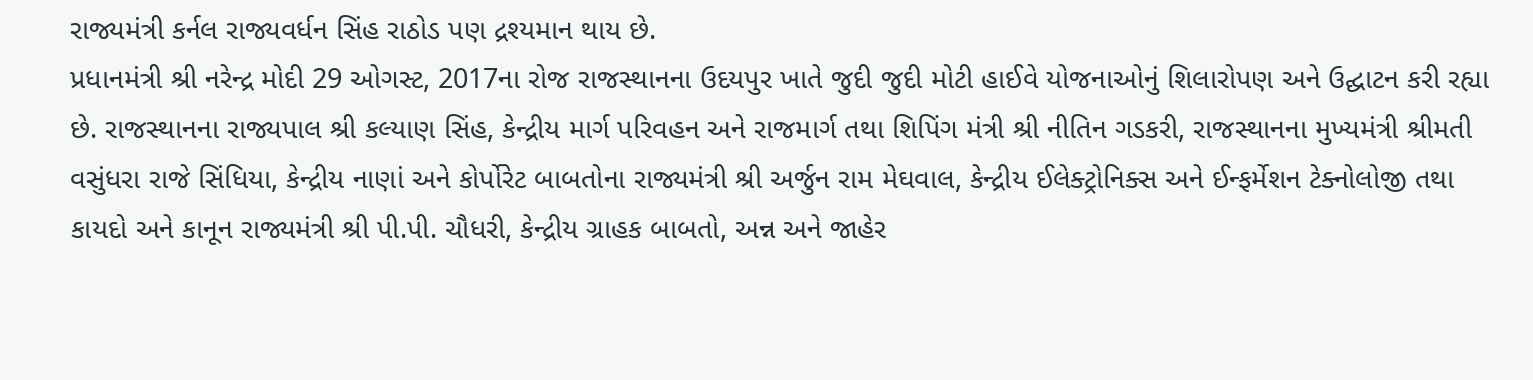રાજ્યમંત્રી કર્નલ રાજ્યવર્ધન સિંહ રાઠોડ પણ દ્રશ્યમાન થાય છે.
પ્રધાનમંત્રી શ્રી નરેન્દ્ર મોદી 29 ઓગસ્ટ, 2017ના રોજ રાજસ્થાનના ઉદયપુર ખાતે જુદી જુદી મોટી હાઈવે યોજનાઓનું શિલારોપણ અને ઉદ્ઘાટન કરી રહ્યા છે. રાજસ્થાનના રાજ્યપાલ શ્રી કલ્યાણ સિંહ, કેન્દ્રીય માર્ગ પરિવહન અને રાજમાર્ગ તથા શિપિંગ મંત્રી શ્રી નીતિન ગડકરી, રાજસ્થાનના મુખ્યમંત્રી શ્રીમતી વસુંધરા રાજે સિંધિયા, કેન્દ્રીય નાણાં અને કોર્પોરેટ બાબતોના રાજ્યમંત્રી શ્રી અર્જુન રામ મેઘવાલ, કેન્દ્રીય ઈલેક્ટ્રોનિક્સ અને ઈન્ફર્મેશન ટેક્નોલોજી તથા કાયદો અને કાનૂન રાજ્યમંત્રી શ્રી પી.પી. ચૌધરી, કેન્દ્રીય ગ્રાહક બાબતો, અન્ન અને જાહેર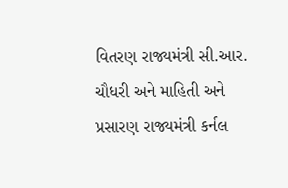વિતરણ રાજ્યમંત્રી સી.આર. ચૌધરી અને માહિતી અને પ્રસારણ રાજ્યમંત્રી કર્નલ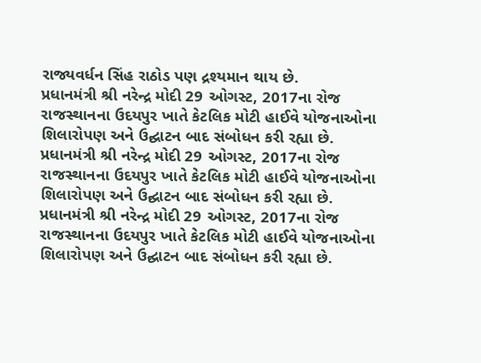રાજ્યવર્ધન સિંહ રાઠોડ પણ દ્રશ્યમાન થાય છે.
પ્રધાનમંત્રી શ્રી નરેન્દ્ર મોદી 29 ઓગસ્ટ, 2017ના રોજ રાજસ્થાનના ઉદયપુર ખાતે કેટલિક મોટી હાઈવે યોજનાઓના શિલારોપણ અને ઉદ્ઘાટન બાદ સંબોધન કરી રહ્યા છે.
પ્રધાનમંત્રી શ્રી નરેન્દ્ર મોદી 29 ઓગસ્ટ, 2017ના રોજ રાજસ્થાનના ઉદયપુર ખાતે કેટલિક મોટી હાઈવે યોજનાઓના શિલારોપણ અને ઉદ્ઘાટન બાદ સંબોધન કરી રહ્યા છે.
પ્રધાનમંત્રી શ્રી નરેન્દ્ર મોદી 29 ઓગસ્ટ, 2017ના રોજ રાજસ્થાનના ઉદયપુર ખાતે કેટલિક મોટી હાઈવે યોજનાઓના શિલારોપણ અને ઉદ્ઘાટન બાદ સંબોધન કરી રહ્યા છે.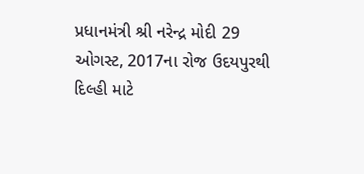પ્રધાનમંત્રી શ્રી નરેન્દ્ર મોદી 29 ઓગસ્ટ, 2017ના રોજ ઉદયપુરથી દિલ્હી માટે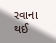રવાના થઈ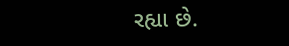રહ્યા છે.